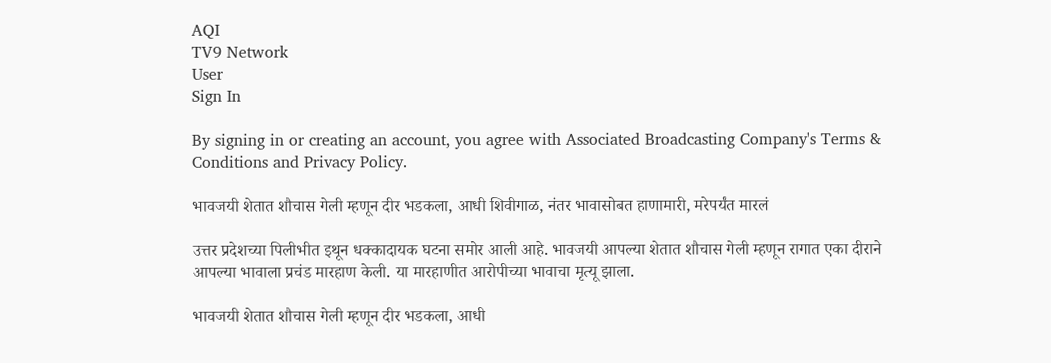AQI
TV9 Network
User
Sign In

By signing in or creating an account, you agree with Associated Broadcasting Company's Terms & Conditions and Privacy Policy.

भावजयी शेतात शौचास गेली म्हणून दीर भडकला, आधी शिवीगाळ, नंतर भावासोबत हाणामारी, मरेपर्यंत मारलं

उत्तर प्रदेशच्या पिलीभीत इथून धक्कादायक घटना समोर आली आहे. भावजयी आपल्या शेतात शौचास गेली म्हणून रागात एका दीराने आपल्या भावाला प्रचंड मारहाण केली. या मारहाणीत आरोपीच्या भावाचा मृत्यू झाला.

भावजयी शेतात शौचास गेली म्हणून दीर भडकला, आधी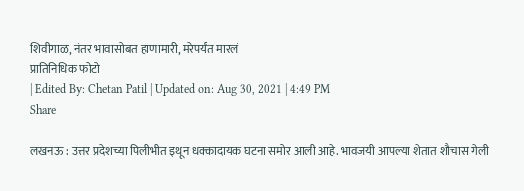शिवीगाळ, नंतर भावासोबत हाणामारी, मरेपर्यंत मारलं
प्रातिनिधिक फोटो
| Edited By: Chetan Patil | Updated on: Aug 30, 2021 | 4:49 PM
Share

लखनऊ : उत्तर प्रदेशच्या पिलीभीत इथून धक्कादायक घटना समोर आली आहे. भावजयी आपल्या शेतात शौचास गेली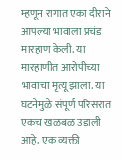म्हणून रागात एका दीराने आपल्या भावाला प्रचंड मारहाण केली. या मारहाणीत आरोपीच्या भावाचा मृत्यू झाला. या घटनेमुळे संपूर्ण परिसरात एकच खळबळ उडाली आहे. एक व्यक्ती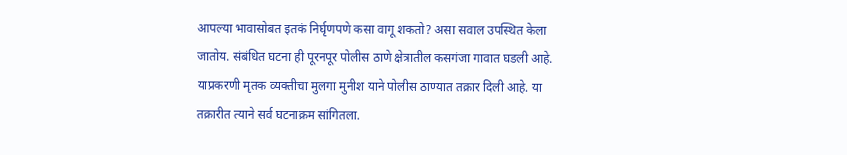आपल्या भावासोबत इतकं निर्घृणपणे कसा वागू शकतो? असा सवाल उपस्थित केला जातोय. संबंधित घटना ही पूरनपूर पोलीस ठाणे क्षेत्रातील कसगंजा गावात घडली आहे. याप्रकरणी मृतक व्यक्तीचा मुलगा मुनीश याने पोलीस ठाण्यात तक्रार दिली आहे. या तक्रारीत त्याने सर्व घटनाक्रम सांगितला.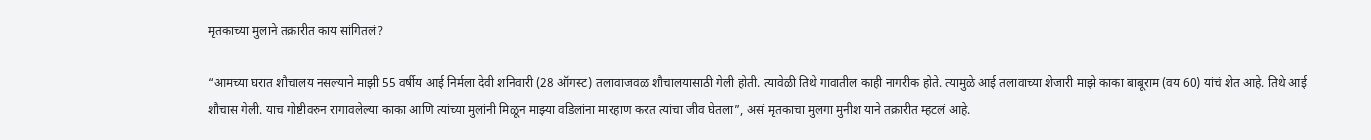मृतकाच्या मुलाने तक्रारीत काय सांगितलं?

“आमच्या घरात शौचालय नसल्याने माझी 55 वर्षीय आई निर्मला देवी शनिवारी (28 ऑगस्ट) तलावाजवळ शौचालयासाठी गेली होती. त्यावेळी तिथे गावातील काही नागरीक होते. त्यामुळे आई तलावाच्या शेजारी माझे काका बाबूराम (वय 60) यांचं शेत आहे. तिथे आई शौचास गेली. याच गोष्टीवरुन रागावलेल्या काका आणि त्यांच्या मुलांनी मिळून माझ्या वडिलांना मारहाण करत त्यांचा जीव घेतला”, असं मृतकाचा मुलगा मुनीश याने तक्रारीत म्हटलं आहे.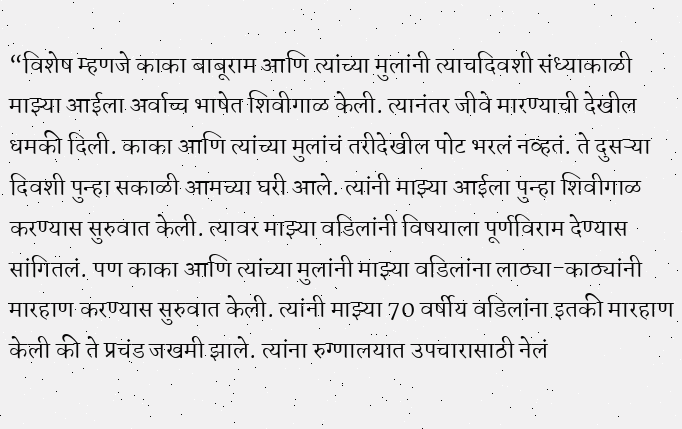“विशेष म्हणजे काका बाबूराम आणि त्यांच्या मुलांनी त्याचदिवशी संध्याकाळी माझ्या आईला अर्वाच्च भाषेत शिवीगाळ केली. त्यानंतर जीवे मारण्याची देखील धमकी दिली. काका आणि त्यांच्या मुलांचं तरीदेखील पोट भरलं नव्हतं. ते दुसऱ्या दिवशी पुन्हा सकाळी आमच्या घरी आले. त्यांनी माझ्या आईला पुन्हा शिवीगाळ करण्यास सुरुवात केली. त्यावर माझ्या वडिलांनी विषयाला पूर्णविराम देण्यास सांगितलं. पण काका आणि त्यांच्या मुलांनी माझ्या वडिलांना लाठ्या-काठ्यांनी मारहाण करण्यास सुरुवात केली. त्यांनी माझ्या 70 वर्षीय वडिलांना इतकी मारहाण केली की ते प्रचंड जखमी झाले. त्यांना रुग्णालयात उपचारासाठी नेलं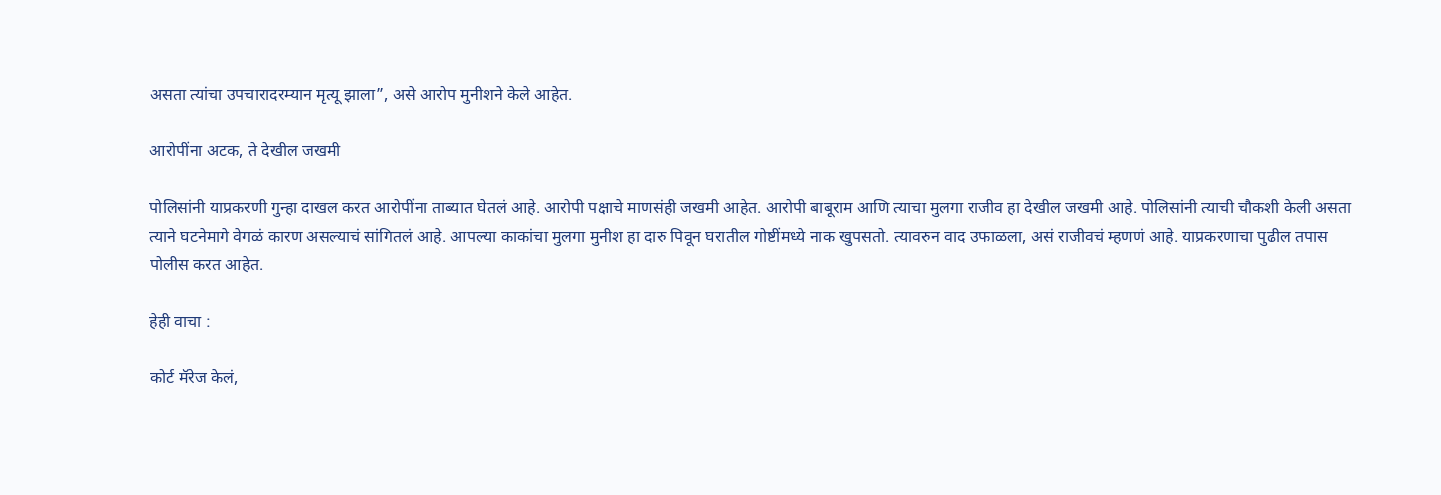असता त्यांचा उपचारादरम्यान मृत्यू झाला”, असे आरोप मुनीशने केले आहेत.

आरोपींना अटक, ते देखील जखमी

पोलिसांनी याप्रकरणी गुन्हा दाखल करत आरोपींना ताब्यात घेतलं आहे. आरोपी पक्षाचे माणसंही जखमी आहेत. आरोपी बाबूराम आणि त्याचा मुलगा राजीव हा देखील जखमी आहे. पोलिसांनी त्याची चौकशी केली असता त्याने घटनेमागे वेगळं कारण असल्याचं सांगितलं आहे. आपल्या काकांचा मुलगा मुनीश हा दारु पिवून घरातील गोष्टींमध्ये नाक खुपसतो. त्यावरुन वाद उफाळला, असं राजीवचं म्हणणं आहे. याप्रकरणाचा पुढील तपास पोलीस करत आहेत.

हेही वाचा :

कोर्ट मॅरेज केलं,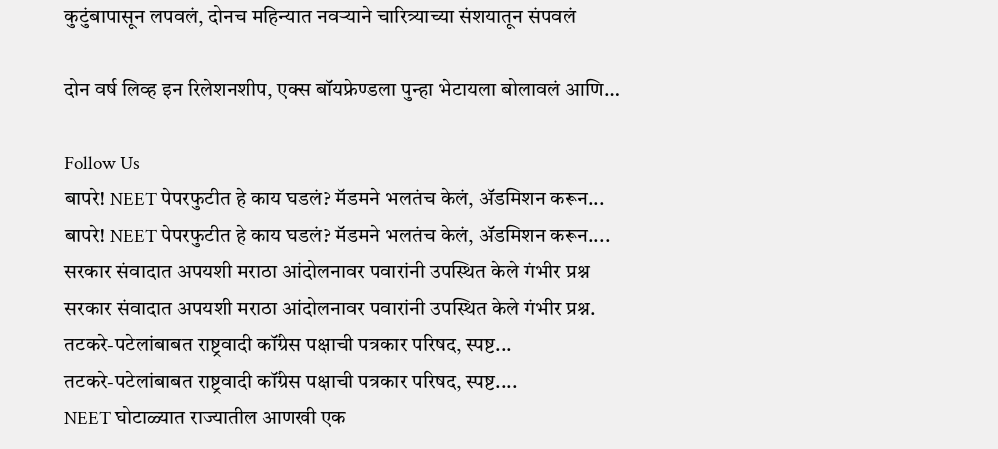कुटुंबापासून लपवलं, दोनच महिन्यात नवऱ्याने चारित्र्याच्या संशयातून संपवलं

दोन वर्ष लिव्ह इन रिलेशनशीप, एक्स बॉयफ्रेण्डला पुन्हा भेटायला बोलावलं आणि…

Follow Us
बापरे! NEET पेपरफुटीत हे काय घडलं? मॅडमने भलतंच केलं, ॲडमिशन करून...
बापरे! NEET पेपरफुटीत हे काय घडलं? मॅडमने भलतंच केलं, ॲडमिशन करून....
सरकार संवादात अपयशी मराठा आंदोलनावर पवारांनी उपस्थित केले गंभीर प्रश्न
सरकार संवादात अपयशी मराठा आंदोलनावर पवारांनी उपस्थित केले गंभीर प्रश्न.
तटकरे-पटेलांबाबत राष्ट्रवादी कॉंग्रेस पक्षाची पत्रकार परिषद, स्पष्ट...
तटकरे-पटेलांबाबत राष्ट्रवादी कॉंग्रेस पक्षाची पत्रकार परिषद, स्पष्ट....
NEET घोटाळ्यात राज्यातील आणखी एक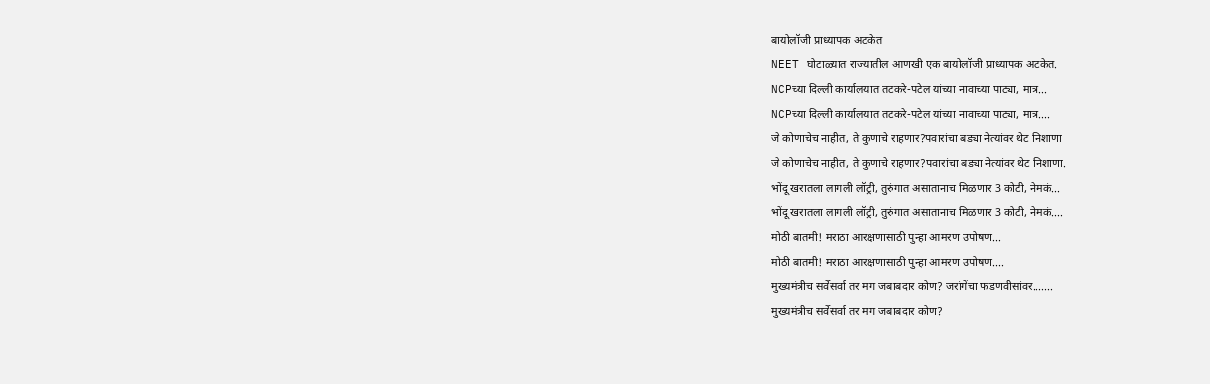बायोलॉजी प्राध्यापक अटकेत
NEET घोटाळ्यात राज्यातील आणखी एक बायोलॉजी प्राध्यापक अटकेत.
NCPच्या दिल्ली कार्यालयात तटकरे-पटेल यांच्या नावाच्या पाट्या, मात्र...
NCPच्या दिल्ली कार्यालयात तटकरे-पटेल यांच्या नावाच्या पाट्या, मात्र....
जे कोणाचेच नाहीत, ते कुणाचे राहणार?पवारांचा बड्या नेत्यांवर थेट निशाणा
जे कोणाचेच नाहीत, ते कुणाचे राहणार?पवारांचा बड्या नेत्यांवर थेट निशाणा.
भोंदू खरातला लागली लॉट्री, तुरुंगात असातानाच मिळणार 3 कोटी, नेमकं...
भोंदू खरातला लागली लॉट्री, तुरुंगात असातानाच मिळणार 3 कोटी, नेमकं....
मोठी बातमी! मराठा आरक्षणासाठी पुन्हा आमरण उपोषण...
मोठी बातमी! मराठा आरक्षणासाठी पुन्हा आमरण उपोषण....
मुख्यमंत्रीच सर्वेसर्वा तर मग जबाबदार कोण? जरांगेंचा फडणवीसांवर.......
मुख्यमंत्रीच सर्वेसर्वा तर मग जबाबदार कोण?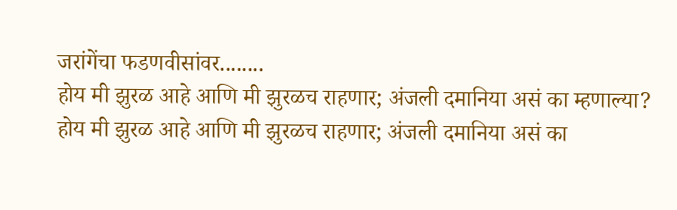जरांगेंचा फडणवीसांवर........
होय मी झुरळ आहे आणि मी झुरळच राहणार; अंजली दमानिया असं का म्हणाल्या?
होय मी झुरळ आहे आणि मी झुरळच राहणार; अंजली दमानिया असं का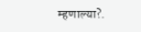म्हणाल्या?.